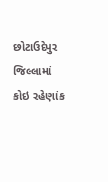છોટાઉદેપુર જિલ્લામાં કોઇ રહેણાંક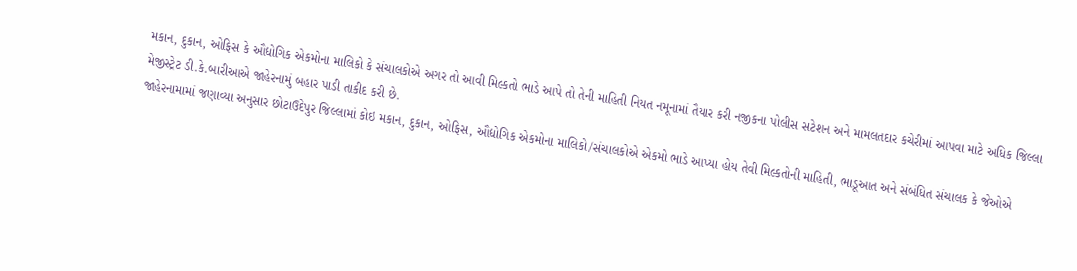મકાન, દુકાન, ઓફિસ કે ઔદ્યોગિક એકમોના માલિકો કે સંચાલકોએ અગર તો આવી મિલ્કતો ભાડે આપે તો તેની માહિતી નિયત નમૂનામાં તૈયાર કરી નજીકના પોલીસ સટેશન અને મામલતદાર કચેરીમાં આપવા માટે અધિક જિલ્લા મેજીસ્ટ્રેટ ડી.કે.બારીઆએ જાહેરનામું બહાર પાડી તાકીદ કરી છે.
જાહેરનામામાં જણાવ્યા અનુસાર છોટાઉદેપુર જિલ્લામાં કોઇ મકાન, દુકાન, ઓફિસ, ઔદ્યોગિક એકમોના માલિકો/સંચાલકોએ એકમો ભાડે આપ્યા હોય તેવી મિલ્કતોની માહિતી, ભાડૂઆત અને સંબંધિત સંચાલક કે જેઓએ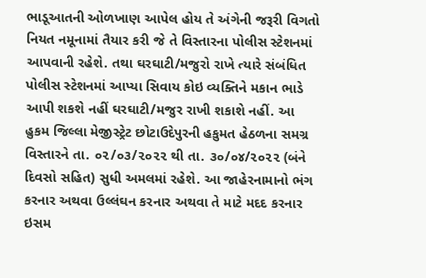ભાડૂઆતની ઓળખાણ આપેલ હોય તે અંગેની જરૂરી વિગતો નિયત નમૂનામાં તૈયાર કરી જે તે વિસ્તારના પોલીસ સ્ટેશનમાં આપવાની રહેશે. તથા ઘરઘાટી/મજુરો રાખે ત્યારે સંબંધિત પોલીસ સ્ટેશનમાં આપ્યા સિવાય કોઇ વ્યક્તિને મકાન ભાડે આપી શકશે નહીં ઘરઘાટી/મજુર રાખી શકાશે નહીં. આ હુકમ જિલ્લા મેજીસ્ટ્રેટ છોટાઉદેપુરની હકુમત હેઠળના સમગ્ર વિસ્તારને તા. ૦૨/૦૩/૨૦૨૨ થી તા. ૩૦/૦૪/૨૦૨૨ (બંને દિવસો સહિત) સુધી અમલમાં રહેશે. આ જાહેરનામાનો ભંગ કરનાર અથવા ઉલ્લંઘન કરનાર અથવા તે માટે મદદ કરનાર ઇસમ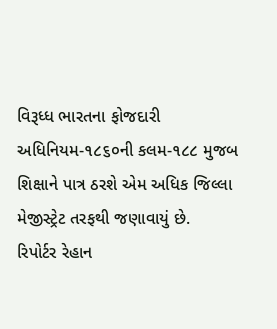વિરૂધ્ધ ભારતના ફોજદારી અધિનિયમ-૧૮૬૦ની કલમ-૧૮૮ મુજબ શિક્ષાને પાત્ર ઠરશે એમ અધિક જિલ્લા મેજીસ્ટ્રેટ તરફથી જણાવાયું છે.
રિપોર્ટર રેહાન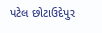પટેલ છોટાઉદેપુર